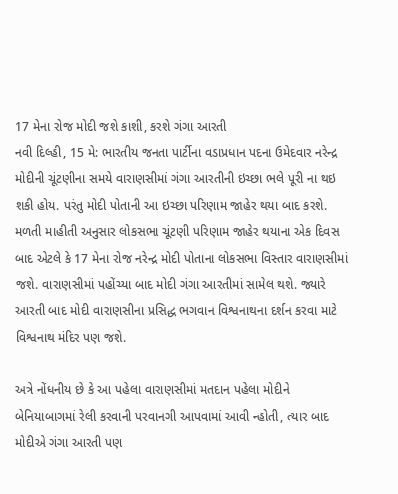17 મેના રોજ મોદી જશે કાશી, કરશે ગંગા આરતી
નવી દિલ્હી, 15 મે: ભારતીય જનતા પાર્ટીના વડાપ્રધાન પદના ઉમેદવાર નરેન્દ્ર મોદીની ચૂંટણીના સમયે વારાણસીમાં ગંગા આરતીની ઇચ્છા ભલે પૂરી ના થઇ શકી હોય. પરંતુ મોદી પોતાની આ ઇચ્છા પરિણામ જાહેર થયા બાદ કરશે.
મળતી માહીતી અનુસાર લોકસભા ચૂંટણી પરિણામ જાહેર થયાના એક દિવસ બાદ એટલે કે 17 મેના રોજ નરેન્દ્ર મોદી પોતાના લોકસભા વિસ્તાર વારાણસીમાં જશે. વારાણસીમાં પહોંચ્યા બાદ મોદી ગંગા આરતીમાં સામેલ થશે. જ્યારે આરતી બાદ મોદી વારાણસીના પ્રસિદ્ધ ભગવાન વિશ્વનાથના દર્શન કરવા માટે વિશ્વનાથ મંદિર પણ જશે.

અત્રે નોંધનીય છે કે આ પહેલા વારાણસીમાં મતદાન પહેલા મોદીને બેનિયાબાગમાં રેલી કરવાની પરવાનગી આપવામાં આવી ન્હોતી, ત્યાર બાદ મોદીએ ગંગા આરતી પણ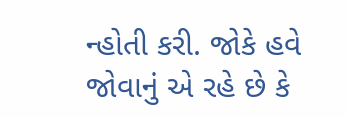ન્હોતી કરી. જોકે હવે જોવાનું એ રહે છે કે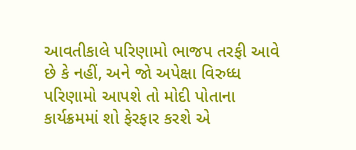આવતીકાલે પરિણામો ભાજપ તરફી આવે છે કે નહીં, અને જો અપેક્ષા વિરુધ્ધ પરિણામો આપશે તો મોદી પોતાના કાર્યક્રમમાં શો ફેરફાર કરશે એ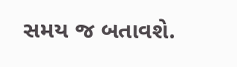સમય જ બતાવશે.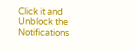Click it and Unblock the Notifications